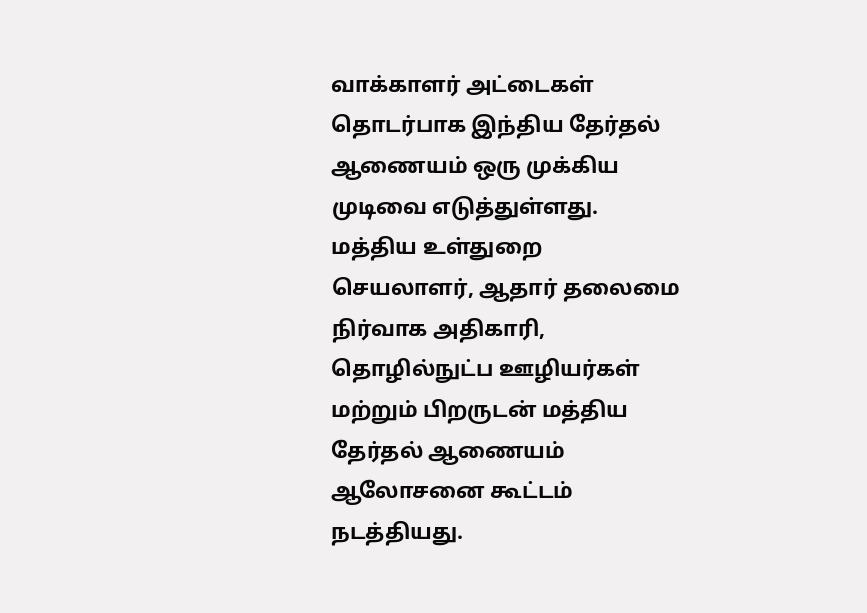வாக்காளர் அட்டைகள் தொடர்பாக இந்திய தேர்தல் ஆணையம் ஒரு முக்கிய முடிவை எடுத்துள்ளது. மத்திய உள்துறை செயலாளர், ஆதார் தலைமை நிர்வாக அதிகாரி, தொழில்நுட்ப ஊழியர்கள் மற்றும் பிறருடன் மத்திய தேர்தல் ஆணையம் ஆலோசனை கூட்டம் நடத்தியது.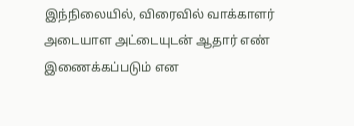இந்நிலையில், விரைவில் வாக்காளர் அடையாள அட்டையுடன் ஆதார் எண் இணைக்கப்படும் என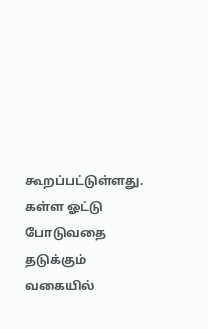கூறப்பட்டுள்ளது. கள்ள ஓட்டு போடுவதை தடுக்கும் வகையில்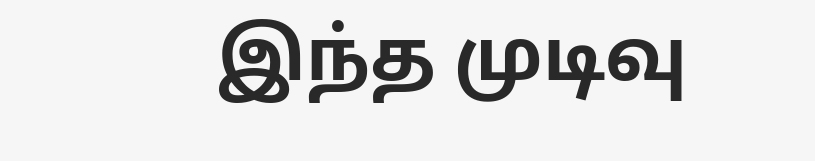இந்த முடிவு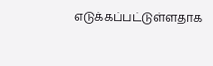எடுக்கப்பட்டுள்ளதாக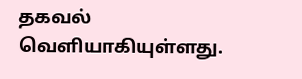தகவல் வெளியாகியுள்ளது.